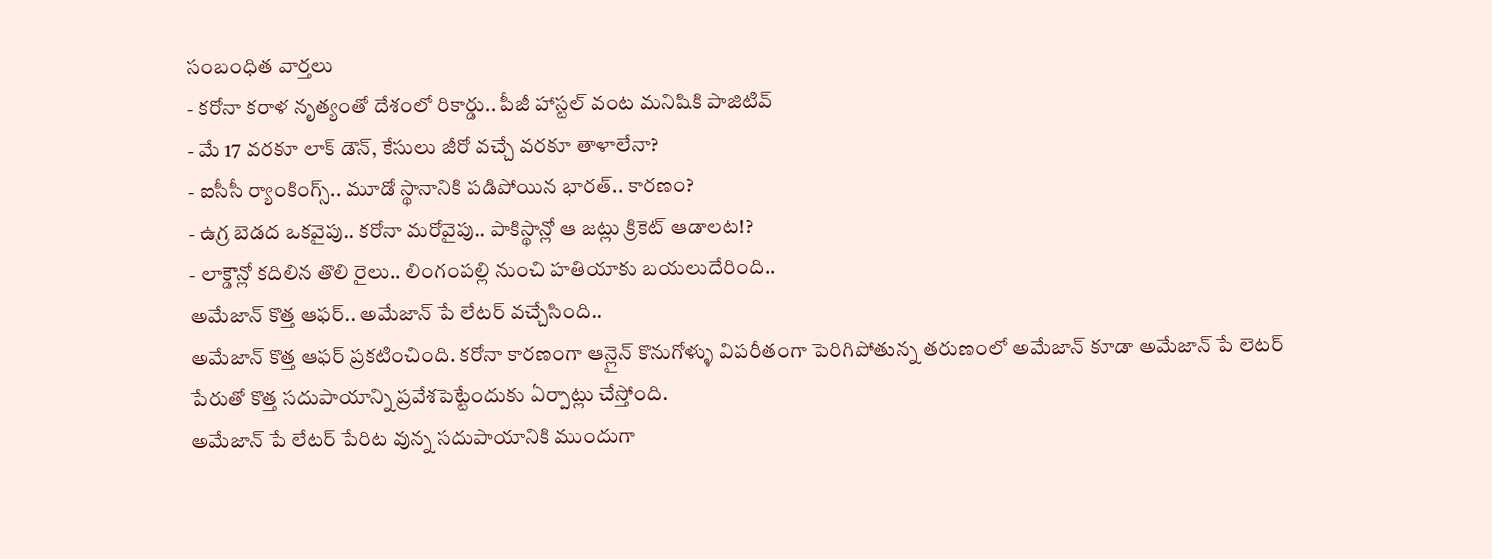సంబంధిత వార్తలు
- కరోనా కరాళ నృత్యంతో దేశంలో రికార్డు.. పీజీ హాస్టల్ వంట మనిషికి పాజిటివ్
- మే 17 వరకూ లాక్ డౌన్, కేసులు జీరో వచ్చే వరకూ తాళాలేనా?
- ఐసీసీ ర్యాంకింగ్స్.. మూడో స్థానానికి పడిపోయిన భారత్.. కారణం?
- ఉగ్ర బెడద ఒకవైపు.. కరోనా మరోవైపు.. పాకిస్థాన్లో ఆ జట్లు క్రికెట్ ఆడాలట!?
- లాక్డౌన్లో కదిలిన తొలి రైలు.. లింగంపల్లి నుంచి హతియాకు బయలుదేరింది..
అమేజాన్ కొత్త ఆఫర్.. అమేజాన్ పే లేటర్ వచ్చేసింది..
అమేజాన్ కొత్త ఆఫర్ ప్రకటించింది. కరోనా కారణంగా ఆన్లైన్ కొనుగోళ్ళు విపరీతంగా పెరిగిపోతున్న తరుణంలో అమేజాన్ కూడా అమేజాన్ పే లెటర్ పేరుతో కొత్త సదుపాయాన్ని ప్రవేశపెట్టేందుకు ఏర్పాట్లు చేస్తోంది.
అమేజాన్ పే లేటర్ పేరిట వున్న సదుపాయానికి ముందుగా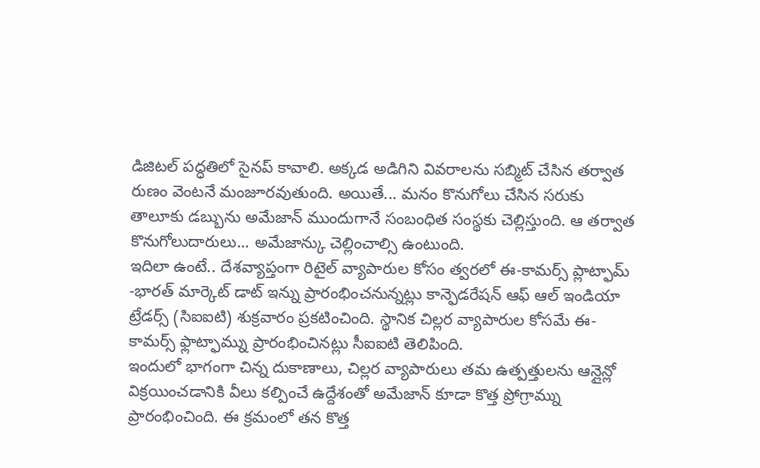డిజిటల్ పద్ధతిలో సైనప్ కావాలి. అక్కడ అడిగిని వివరాలను సబ్మిట్ చేసిన తర్వాత రుణం వెంటనే మంజూరవుతుంది. అయితే... మనం కొనుగోలు చేసిన సరుకు తాలూకు డబ్బును అమేజాన్ ముందుగానే సంబంధిత సంస్థకు చెల్లిస్తుంది. ఆ తర్వాత కొనుగోలుదారులు... అమేజాన్కు చెల్లించాల్సి ఉంటుంది.
ఇదిలా ఉంటే.. దేశవ్యాప్తంగా రిటైల్ వ్యాపారుల కోసం త్వరలో ఈ-కామర్స్ ప్లాట్ఫామ్ -భారత్ మార్కెట్ డాట్ ఇన్ను ప్రారంభించనున్నట్లు కాన్ఫెడరేషన్ ఆఫ్ ఆల్ ఇండియా ట్రేడర్స్ (సిఐఐటి) శుక్రవారం ప్రకటించింది. స్థానిక చిల్లర వ్యాపారుల కోసమే ఈ-కామర్స్ ఫ్లాట్ఫామ్ను ప్రారంభించినట్లు సీఐఐటి తెలిపింది.
ఇందులో భాగంగా చిన్న దుకాణాలు, చిల్లర వ్యాపారులు తమ ఉత్పత్తులను ఆన్లైన్లో విక్రయించడానికి వీలు కల్పించే ఉద్దేశంతో అమేజాన్ కూడా కొత్త ప్రోగ్రామ్ను ప్రారంభించింది. ఈ క్రమంలో తన కొత్త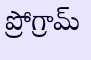ప్రోగ్రామ్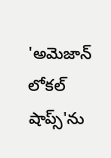'అమెజాన్ లోకల్ షాప్స్'ను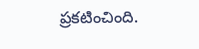ప్రకటించింది.